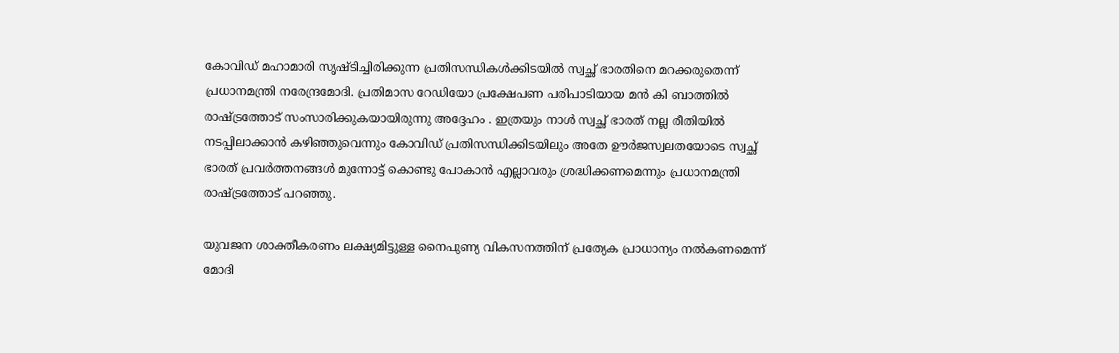കോവിഡ് മഹാമാരി സൃഷ്ടിച്ചിരിക്കുന്ന പ്രതിസന്ധികള്‍ക്കിടയിൽ സ്വച്ഛ് ഭാരതിനെ മറക്കരുതെന്ന് പ്രധാനമന്ത്രി നരേന്ദ്രമോദി. പ്രതിമാസ റേഡിയോ പ്രക്ഷേപണ പരിപാടിയായ മന്‍ കി ബാത്തില്‍ രാഷ്ട്രത്തോട് സംസാരിക്കുകയായിരുന്നു അദ്ദേഹം . ഇത്രയും നാള്‍ സ്വച്ഛ് ഭാരത് നല്ല രീതിയില്‍ നടപ്പിലാക്കാന്‍ കഴിഞ്ഞുവെന്നും കോവിഡ് പ്രതിസന്ധിക്കിടയിലും അതേ ഊര്‍ജസ്വലതയോടെ സ്വച്ഛ് ഭാരത് പ്രവര്‍ത്തനങ്ങള്‍ മുന്നോട്ട് കൊണ്ടു പോകാന്‍ എല്ലാവരും ശ്രദ്ധിക്കണമെന്നും പ്രധാനമന്ത്രി രാഷ്ട്രത്തോട് പറഞ്ഞു.

യുവജന ശാക്തീകരണം ലക്ഷ്യമിട്ടുള്ള നൈപുണ്യ വികസനത്തിന് പ്രത്യേക പ്രാധാന്യം നല്‍കണമെന്ന് മോദി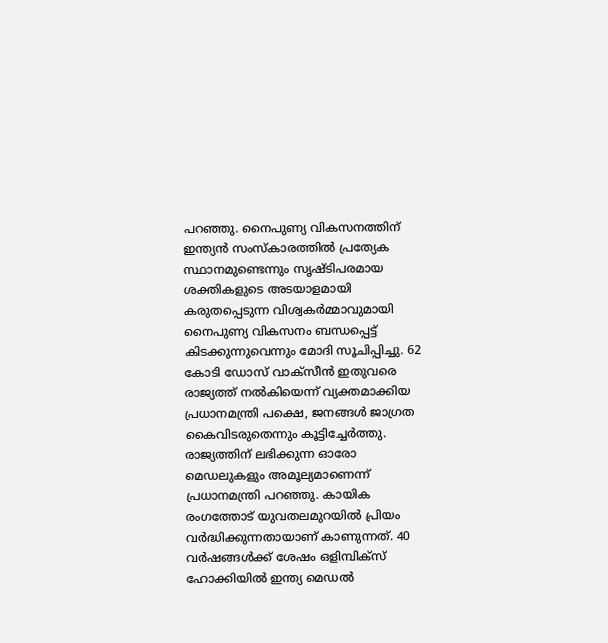പറഞ്ഞു. നൈപുണ്യ വികസനത്തിന് ഇന്ത്യന്‍ സംസ്‌കാരത്തില്‍ പ്രത്യേക സ്ഥാനമുണ്ടെന്നും സൃഷ്ടിപരമായ ശക്തികളുടെ അടയാളമായി കരുതപ്പെടുന്ന വിശ്വകര്‍മ്മാവുമായി നൈപുണ്യ വികസനം ബന്ധപ്പെട്ട് കിടക്കുന്നുവെന്നും മോദി സൂചിപ്പിച്ചു. 62 കോടി ഡോസ് വാക്‌സീന്‍ ഇതുവരെ രാജ്യത്ത് നല്‍കിയെന്ന് വ്യക്തമാക്കിയ പ്രധാനമന്ത്രി പക്ഷെ, ജനങ്ങള്‍ ജാഗ്രത കൈവിടരുതെന്നും കൂട്ടിച്ചേര്‍ത്തു. രാജ്യത്തിന് ലഭിക്കുന്ന ഓരോ മെഡലുകളും അമൂല്യമാണെന്ന് പ്രധാനമന്ത്രി പറഞ്ഞു. കായിക രംഗത്തോട് യുവതലമുറയില്‍ പ്രിയം വര്‍ദ്ധിക്കുന്നതായാണ് കാണുന്നത്. 40 വര്‍ഷങ്ങള്‍ക്ക് ശേഷം ഒളിമ്പിക്സ് ഹോക്കിയില്‍ ഇന്ത്യ മെഡല്‍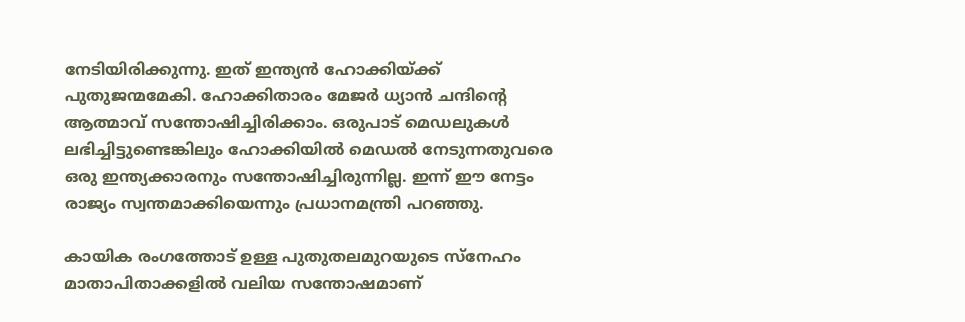നേടിയിരിക്കുന്നു. ഇത് ഇന്ത്യന്‍ ഹോക്കിയ്ക്ക് പുതുജന്മമേകി. ഹോക്കിതാരം മേജര്‍ ധ്യാന്‍ ചന്ദിന്റെ ആത്മാവ് സന്തോഷിച്ചിരിക്കാം. ഒരുപാട് മെഡലുകള്‍ ലഭിച്ചിട്ടുണ്ടെങ്കിലും ഹോക്കിയില്‍ മെഡല്‍ നേടുന്നതുവരെ ഒരു ഇന്ത്യക്കാരനും സന്തോഷിച്ചിരുന്നില്ല. ഇന്ന് ഈ നേട്ടം രാജ്യം സ്വന്തമാക്കിയെന്നും പ്രധാനമന്ത്രി പറഞ്ഞു.

കായിക രംഗത്തോട് ഉള്ള പുതുതലമുറയുടെ സ്നേഹം മാതാപിതാക്കളില്‍ വലിയ സന്തോഷമാണ്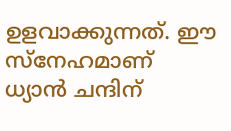ഉളവാക്കുന്നത്. ഈ സ്നേഹമാണ് ധ്യാന്‍ ചന്ദിന്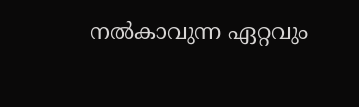നല്‍കാവുന്ന ഏറ്റവും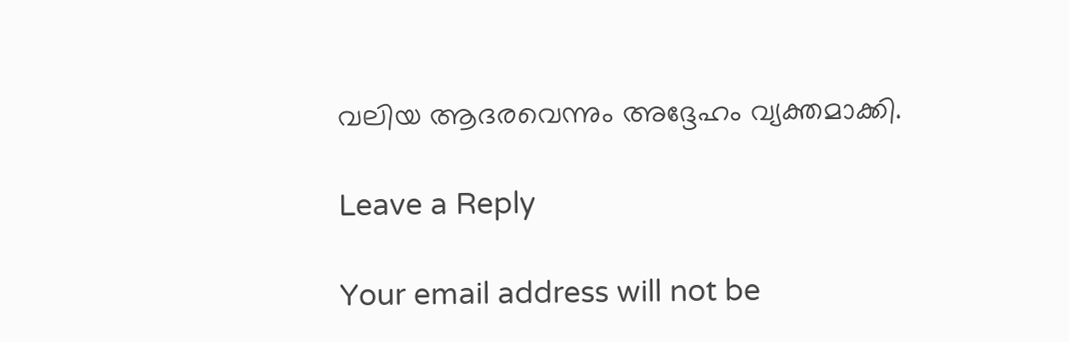വലിയ ആദരവെന്നും അദ്ദേഹം വ്യക്തമാക്കി.

Leave a Reply

Your email address will not be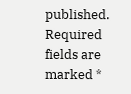published. Required fields are marked *